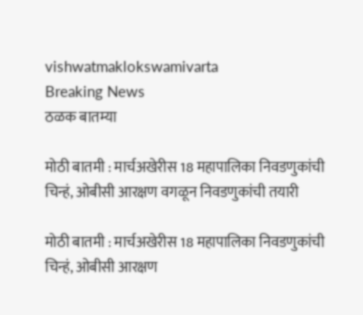vishwatmaklokswamivarta
Breaking News
ठळक बातम्या

मोठी बातमी : मार्चअखेरीस 18 महापालिका निवडणुकांची चिन्हं, ओबीसी आरक्षण वगळून निवडणुकांची तयारी

मोठी बातमी : मार्चअखेरीस 18 महापालिका निवडणुकांची चिन्हं, ओबीसी आरक्षण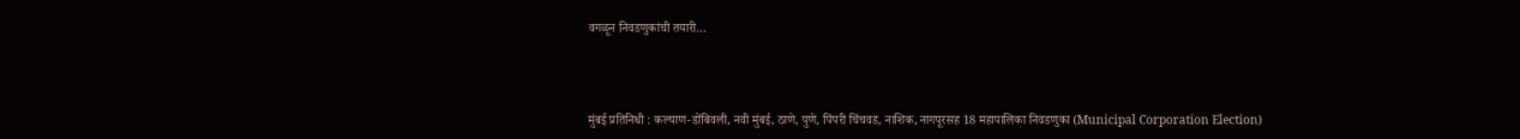वगळून निवडणुकांची तयारी…



मुंबई प्रतिनिधी : कल्याण-डोंबिवली, नवी मुंबई, ठाणे, पुणे, पिंपरी चिंचवड, नाशिक, नागपूरसह 18 महापालिका निवडणुका (Municipal Corporation Election)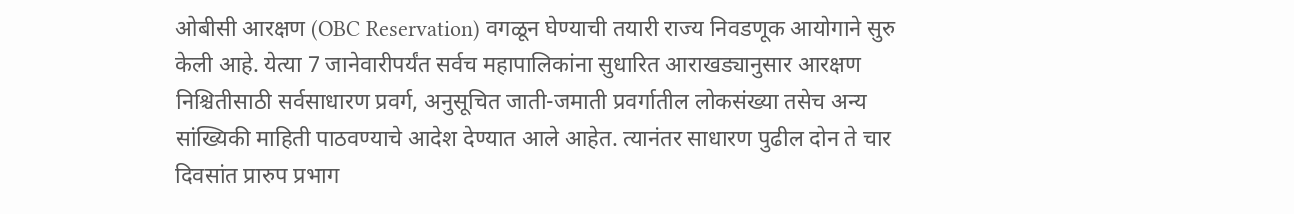ओबीसी आरक्षण (OBC Reservation) वगळून घेण्याची तयारी राज्य निवडणूक आयोगाने सुरु केली आहे. येत्या 7 जानेवारीपर्यंत सर्वच महापालिकांना सुधारित आराखड्यानुसार आरक्षण निश्चितीसाठी सर्वसाधारण प्रवर्ग, अनुसूचित जाती-जमाती प्रवर्गातील लोकसंख्या तसेच अन्य सांख्यिकी माहिती पाठवण्याचे आदेश देण्यात आले आहेत. त्यानंतर साधारण पुढील दोन ते चार दिवसांत प्रारुप प्रभाग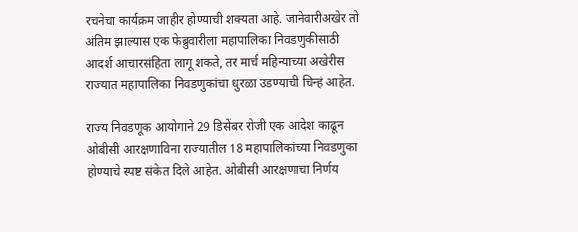रचनेचा कार्यक्रम जाहीर होण्याची शक्यता आहे. जानेवारीअखेर तो अंतिम झाल्यास एक फेब्रुवारीला महापालिका निवडणुकीसाठी आदर्श आचारसंहिता लागू शकते, तर मार्च महिन्याच्या अखेरीस राज्यात महापालिका निवडणुकांचा धुरळा उडण्याची चिन्हं आहेत.

राज्य निवडणूक आयोगाने 29 डिसेंबर रोजी एक आदेश काढून ओबीसी आरक्षणाविना राज्यातील 18 महापालिकांच्या निवडणुका होण्याचे स्पष्ट संकेत दिले आहेत. ओबीसी आरक्षणाचा निर्णय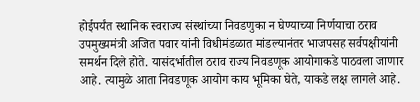होईपर्यंत स्थानिक स्वराज्य संस्थांच्या निवडणुका न घेण्याच्या निर्णयाचा ठराव उपमुख्यमंत्री अजित पवार यांनी विधीमंडळात मांडल्यानंतर भाजपसह सर्वपक्षीयांनी समर्थन दिले होते. यासंदर्भातील ठराव राज्य निवडणूक आयोगाकडे पाठवला जाणार आहे. त्यामुळे आता निवडणूक आयोग काय भूमिका घेते, याकडे लक्ष लागले आहे.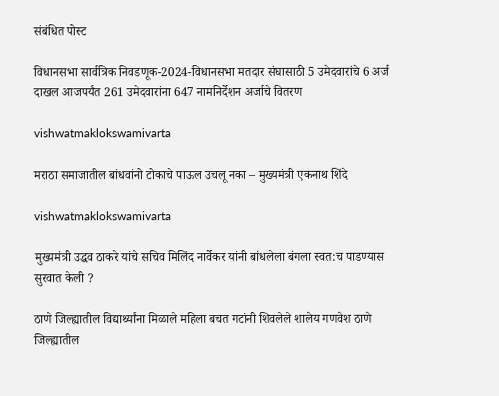संबंधित पोस्ट

विधानसभा सार्वत्रिक निवडणूक-2024-विधानसभा मतदार संघासाठी 5 उमेदवारांचे 6 अर्ज दाखल आजपर्यंत 261 उमेदवारांना 647 नामनिर्देशन अर्जाचे वितरण

vishwatmaklokswamivarta

मराठा समाजातील बांधवांनो टोकाचे पाऊल उचलू नका – मुख्यमंत्री एकनाथ शिंदे

vishwatmaklokswamivarta

मुख्यमंत्री उद्धव ठाकरे यांचे सचिव मिलिंद नार्वेकर यांनी बांधलेला बंगला स्वत:च पाडण्यास सुरवात केली ?

ठाणे जिल्ह्यातील विद्यार्थ्यांना मिळाले महिला बचत गटांनी शिवलेले शालेय गणवेश ठाणे जिल्ह्यातील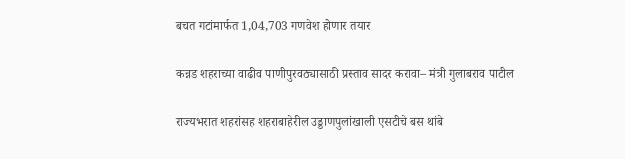बचत गटांमार्फत 1,04,703 गणवेश होणार तयार

कन्नड शहराच्या वाढीव पाणीपुरवठ्यासाठी प्रस्ताव सादर करावा– मंत्री गुलाबराव पाटील

राज्यभरात शहरांसह शहराबाहेरील उड्डाणपुलांखाली एसटीचे बस थांबे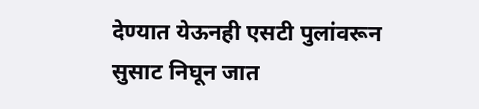देण्यात येऊनही एसटी पुलांवरून सुसाट निघून जात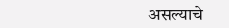असल्याचे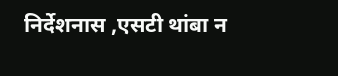निर्देशनास ,एसटी थांबा न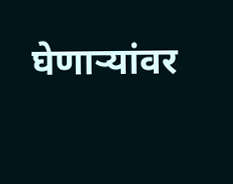घेणाऱ्यांवर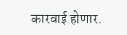कारवाई होणार.